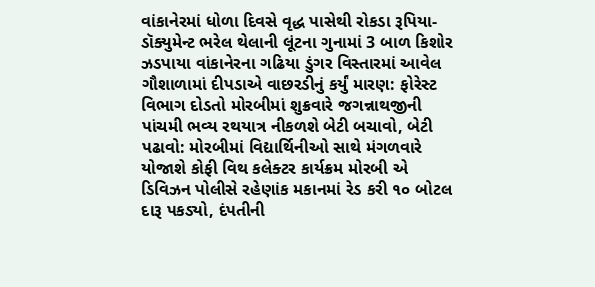વાંકાનેરમાં ધોળા દિવસે વૃદ્ધ પાસેથી રોકડા રૂપિયા-ડૉક્યુમેન્ટ ભરેલ થેલાની લૂંટના ગુનામાં 3 બાળ કિશોર ઝડપાયા વાંકાનેરના ગઢિયા ડુંગર વિસ્તારમાં આવેલ ગૌશાળામાં દીપડાએ વાછરડીનું કર્યું મારણ: ફોરેસ્ટ વિભાગ દોડતો મોરબીમાં શુક્રવારે જગન્નાથજીની પાંચમી ભવ્ય રથયાત્ર નીકળશે બેટી બચાવો, બેટી પઢાવો: મોરબીમાં વિદ્યાર્થિનીઓ સાથે મંગળવારે યોજાશે કોફી વિથ કલેક્ટર કાર્યક્રમ મોરબી એ ડિવિઝન પોલીસે રહેણાંક મકાનમાં રેડ કરી ૧૦ બોટલ દારૂ પકડ્યો, દંપતીની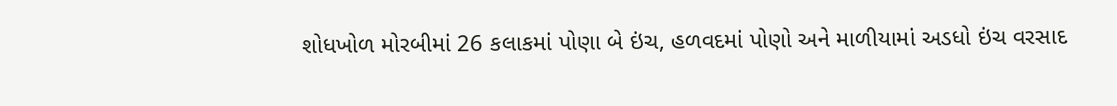શોધખોળ મોરબીમાં 26 કલાકમાં પોણા બે ઇંચ, હળવદમાં પોણો અને માળીયામાં અડધો ઇંચ વરસાદ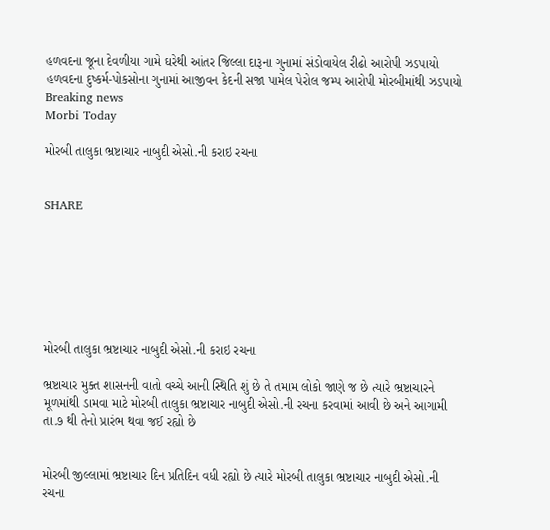હળવદના જૂના દેવળીયા ગામે ઘરેથી આંતર જિલ્લા દારૂના ગુનામાં સંડોવાયેલ રીઢો આરોપી ઝડપાયો હળવદના દુષ્કર્મ-પોકસોના ગુનામાં આજીવન કેદની સજા પામેલ પેરોલ જમ્પ આરોપી મોરબીમાંથી ઝડપાયો
Breaking news
Morbi Today

મોરબી તાલુકા ભ્રષ્ટાચાર નાબુદી એસો.ની કરાઇ રચના


SHARE







મોરબી તાલુકા ભ્રષ્ટાચાર નાબુદી એસો.ની કરાઇ રચના

ભ્રષ્ટાચાર મુક્ત શાસનની વાતો વચ્ચે આની સ્થિતિ શું છે તે તમામ લોકો જાણે જ છે ત્યારે ભ્રષ્ટાચારને મૂળમાંથી ડામવા માટે મોરબી તાલુકા ભ્રષ્ટાચાર નાબુદી એસો.ની રચના કરવામાં આવી છે અને આગામી તા.૭ થી તેનો પ્રારંભ થવા જઈ રહ્યો છે


મોરબી જીલ્લામાં ભ્રષ્ટાચાર દિન પ્રતિદિન વધી રહ્યો છે ત્યારે મોરબી તાલુકા ભ્રષ્ટાચાર નાબુદી એસો.ની રચના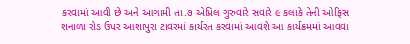કરવામાં આવી છે અને આગામી તા.૭ એપ્રિલ ગુરુવારે સવારે ૯ કલાકે તેની ઓફિસ શનાળા રોડ ઉપર આશાપુરા ટાવરમાં કાર્યરત કરવામાં આવશે આ કાર્યક્રમમાં આવવા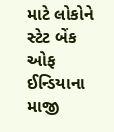માટે લોકોને સ્ટેટ બેંક ઓફ ઈન્ડિયાના માજી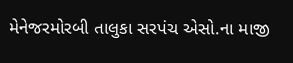મેનેજરમોરબી તાલુકા સરપંચ એસો.ના માજી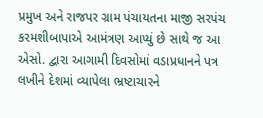પ્રમુખ અને રાજપર ગ્રામ પંચાયતના માજી સરપંચ કરમશીબાપાએ આમંત્રણ આપ્યું છે સાથે જ આ એસો. દ્વારા આગામી દિવસોમાં વડાપ્રધાનને પત્ર લખીને દેશમાં વ્યાપેલા ભ્રષ્ટાચારને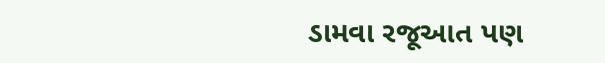ડામવા રજૂઆત પણ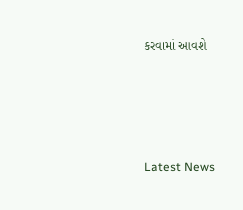કરવામાં આવશે






Latest News